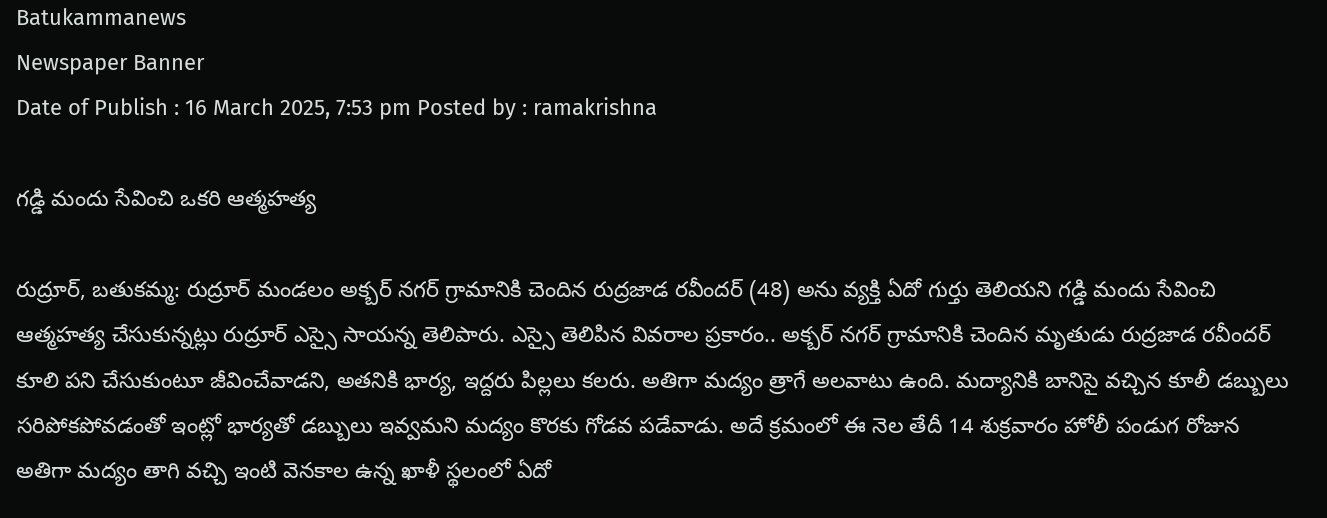Batukammanews
Newspaper Banner
Date of Publish : 16 March 2025, 7:53 pm Posted by : ramakrishna

గడ్డి మందు సేవించి ఒకరి ఆత్మహత్య

రుద్రూర్, బతుకమ్మ: రుద్రూర్ మండలం అక్బర్ నగర్ గ్రామానికి చెందిన రుద్రజాడ రవీందర్ (48) అను వ్యక్తి ఏదో గుర్తు తెలియని గడ్డి మందు సేవించి ఆత్మహత్య చేసుకున్నట్లు రుద్రూర్ ఎస్సై సాయన్న తెలిపారు. ఎస్సై తెలిపిన వివరాల ప్రకారం.. అక్బర్ నగర్ గ్రామానికి చెందిన మృతుడు రుద్రజాడ రవీందర్ కూలి పని చేసుకుంటూ జీవించేవాడని, అతనికి భార్య, ఇద్దరు పిల్లలు కలరు. అతిగా మద్యం త్రాగే అలవాటు ఉంది. మద్యానికి బానిసై వచ్చిన కూలీ డబ్బులు సరిపోకపోవడంతో ఇంట్లో భార్యతో డబ్బులు ఇవ్వమని మద్యం కొరకు గోడవ పడేవాడు. అదే క్రమంలో ఈ నెల తేదీ 14 శుక్రవారం హోలీ పండుగ రోజున అతిగా మద్యం తాగి వచ్చి ఇంటి వెనకాల ఉన్న ఖాళీ స్థలంలో ఏదో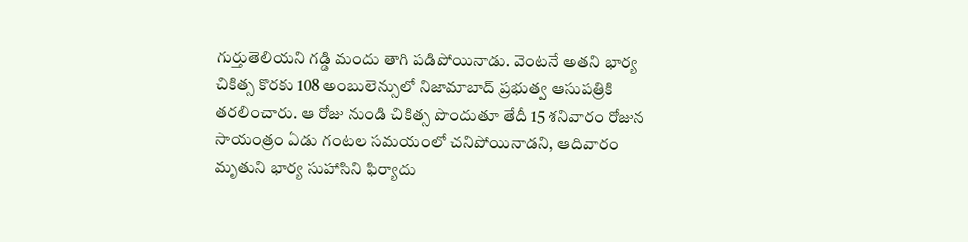గుర్తుతెలియని గడ్డి మందు తాగి పడిపోయినాడు. వెంటనే అతని భార్య చికిత్స కొరకు 108 అంబులెన్సులో నిజామాబాద్ ప్రభుత్వ ఆసుపత్రికి తరలించారు. ఆ రోజు నుండి చికిత్స పొందుతూ తేదీ 15 శనివారం రోజున సాయంత్రం ఏడు గంటల సమయంలో చనిపోయినాడని, ఆదివారం   మృతుని భార్య సుహాసిని ఫిర్యాదు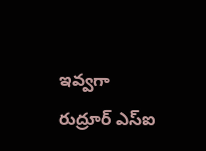ఇవ్వగా రుద్రూర్ ఎస్ఐ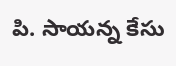పి. సాయన్న కేసు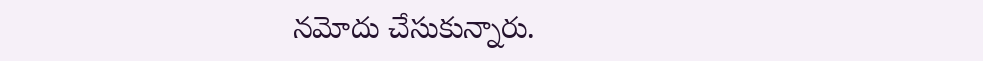నమోదు చేసుకున్నారు.